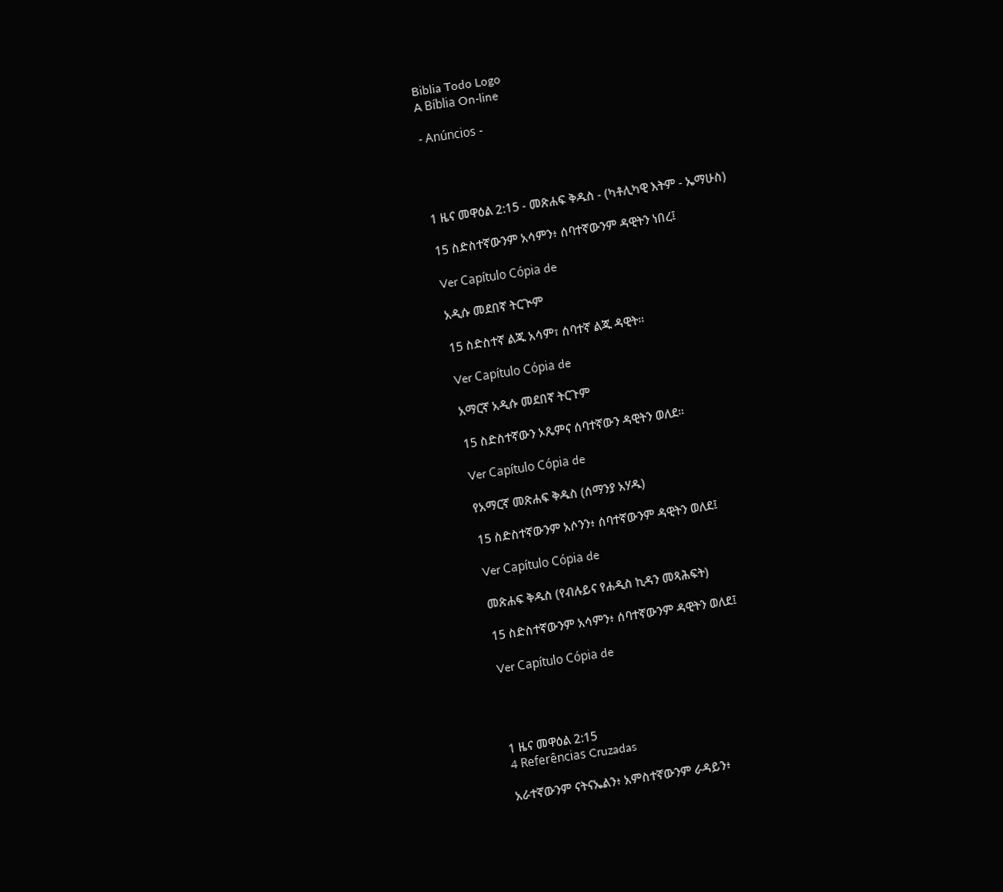Biblia Todo Logo
A Bíblia On-line

- Anúncios -




1 ዜና መዋዕል 2:15 - መጽሐፍ ቅዱስ - (ካቶሊካዊ እትም - ኤማሁስ)

15 ስድስተኛውንም አሳምን፥ ሰባተኛውንም ዳዊትን ነበረ፤

Ver Capítulo Cópia de

አዲሱ መደበኛ ትርጒም

15 ስድስተኛ ልጁ አሳም፣ ሰባተኛ ልጁ ዳዊት።

Ver Capítulo Cópia de

አማርኛ አዲሱ መደበኛ ትርጉም

15 ስድስተኛውን ኦጼምና ሰባተኛውን ዳዊትን ወለደ።

Ver Capítulo Cópia de

የአማርኛ መጽሐፍ ቅዱስ (ሰማንያ አሃዱ)

15 ስድስተኛውንም አሶንን፥ ሰባተኛውንም ዳዊትን ወለደ፤

Ver Capítulo Cópia de

መጽሐፍ ቅዱስ (የብሉይና የሐዲስ ኪዳን መጻሕፍት)

15 ስድስተኛውንም አሳምን፥ ሰባተኛውንም ዳዊትን ወለደ፤

Ver Capítulo Cópia de




1 ዜና መዋዕል 2:15
4 Referências Cruzadas

አራተኛውንም ናትናኤልን፥ አምስተኛውንም ራዳይን፥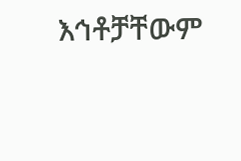እኅቶቻቸውም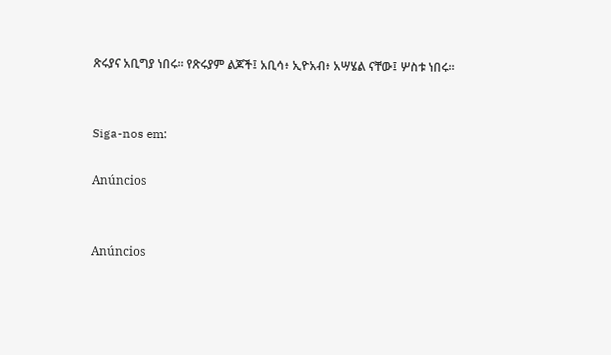ጽሩያና አቢግያ ነበሩ። የጽሩያም ልጆች፤ አቢሳ፥ ኢዮአብ፥ አሣሄል ናቸው፤ ሦስቱ ነበሩ።


Siga-nos em:

Anúncios


Anúncios